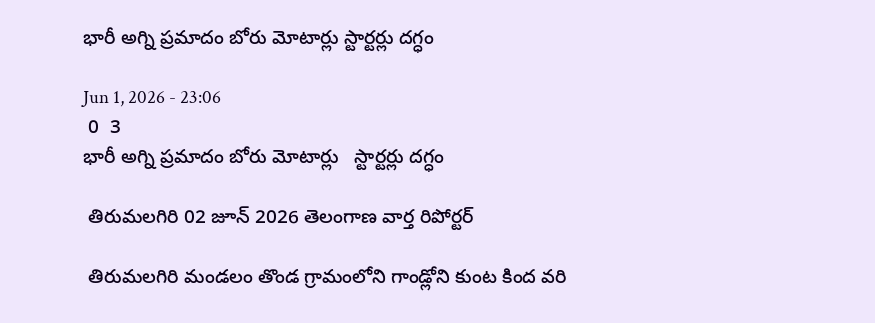భారీ అగ్ని ప్రమాదం బోరు మోటార్లు స్టార్టర్లు దగ్ధం

Jun 1, 2026 - 23:06
 0  3
భారీ అగ్ని ప్రమాదం బోరు మోటార్లు   స్టార్టర్లు దగ్ధం

 తిరుమలగిరి 02 జూన్ 2026 తెలంగాణ వార్త రిపోర్టర్

 తిరుమలగిరి మండలం తొండ గ్రామంలోని గాండ్లోని కుంట కింద వరి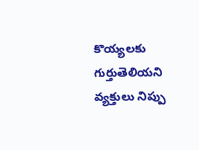కొయ్యలకు గుర్తుతెలియని వ్యక్తులు నిప్పు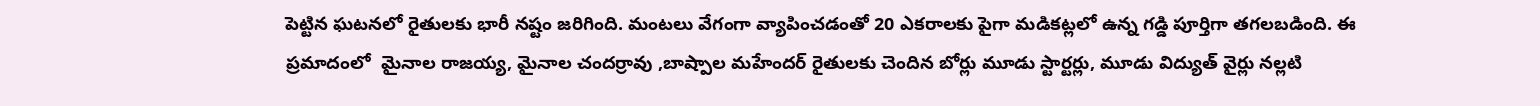పెట్టిన ఘటనలో రైతులకు భారీ నష్టం జరిగింది. మంటలు వేగంగా వ్యాపించడంతో 20 ఎకరాలకు పైగా మడికట్లలో ఉన్న గడ్డి పూర్తిగా తగలబడింది. ఈ ప్రమాదంలో  మైనాల రాజయ్య, మైనాల చందర్రావు ,బాష్పాల మహేందర్ రైతులకు చెందిన బోర్లు మూడు స్టార్టర్లు, మూడు విద్యుత్ వైర్లు నల్లటి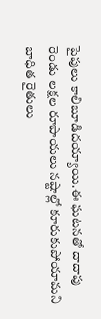పైపులు కాలిబూడిదయ్యాయి.ఈ ఘటనతో దాదాపు రెండు లక్షల రూపాయలు నష్టాల్లో కూరుకుపోయామని బాధిత రైతులు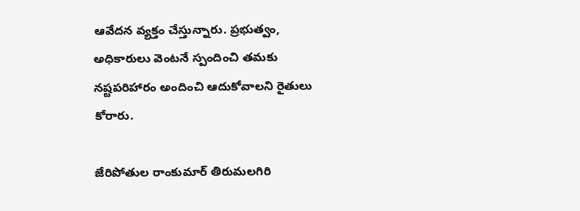ఆవేదన వ్యక్తం చేస్తున్నారు. ప్రభుత్వం, అధికారులు వెంటనే స్పందించి తమకు నష్టపరిహారం అందించి ఆదుకోవాలని రైతులు కోరారు.

జేరిపోతుల రాంకుమార్ తిరుమలగిరి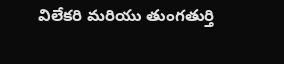విలేకరి మరియు తుంగతుర్తి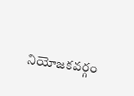నియోజకవర్గం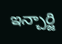ఇన్చార్జి